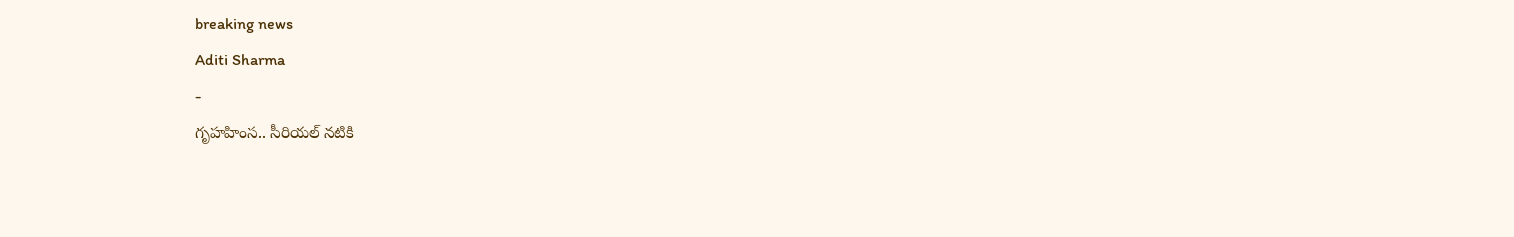breaking news
Aditi Sharma
-
గృహహింస.. సీరియల్ నటికి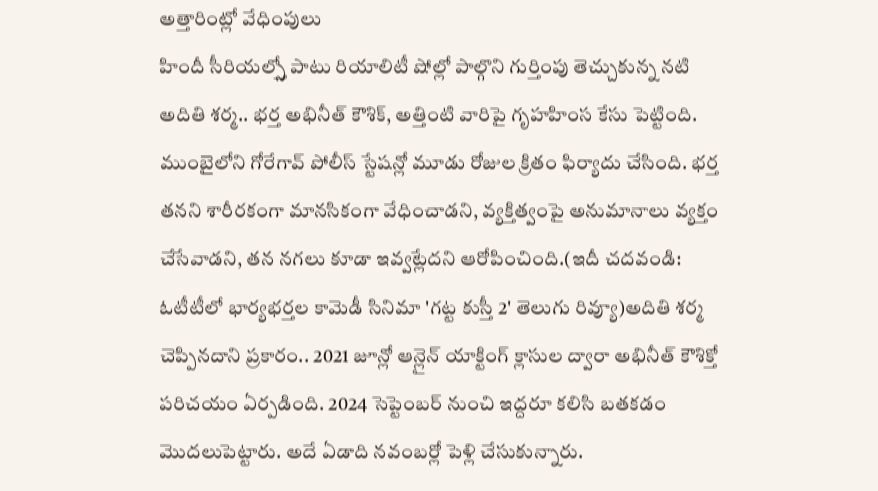అత్తారింట్లో వేధింపులు
హిందీ సీరియల్స్తో పాటు రియాలిటీ షోల్లో పాల్గొని గుర్తింపు తెచ్చుకున్న నటి అదితి శర్మ.. భర్త అభినీత్ కౌశిక్, అత్తింటి వారిపై గృహహింస కేసు పెట్టింది. ముంబైలోని గోరేగావ్ పోలీస్ స్టేషన్లో మూడు రోజుల క్రితం ఫిర్యాదు చేసింది. భర్త తనని శారీరకంగా మానసికంగా వేధించాడని, వ్యక్తిత్వంపై అనుమానాలు వ్యక్తం చేసేవాడని, తన నగలు కూడా ఇవ్వట్లేదని ఆరోపించింది.(ఇదీ చదవండి: ఓటీటీలో భార్యభర్తల కామెడీ సినిమా 'గట్ట కుస్తీ 2' తెలుగు రివ్యూ)అదితి శర్మ చెప్పినదాని ప్రకారం.. 2021 జూన్లో ఆన్లైన్ యాక్టింగ్ క్లాసుల ద్వారా అభినీత్ కౌశిక్తో పరిచయం ఏర్పడింది. 2024 సెప్టెంబర్ నుంచి ఇద్దరూ కలిసి బతకడం మొదలుపెట్టారు. అదే ఏడాది నవంబర్లో పెళ్లి చేసుకున్నారు.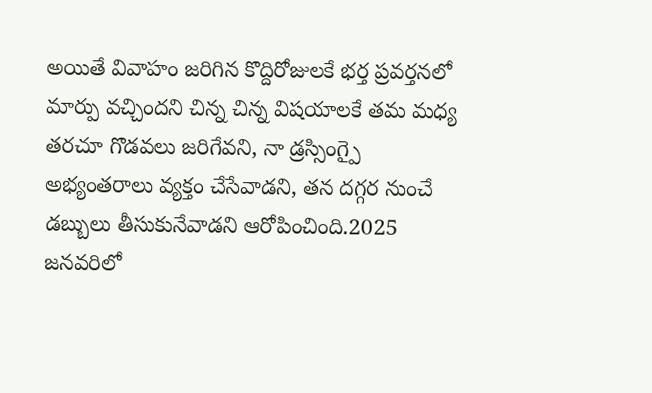అయితే వివాహం జరిగిన కొద్దిరోజులకే భర్త ప్రవర్తనలో మార్పు వచ్చిందని చిన్న చిన్న విషయాలకే తమ మధ్య తరచూ గొడవలు జరిగేవని, నా డ్రస్సింగ్పై అభ్యంతరాలు వ్యక్తం చేసేవాడని, తన దగ్గర నుంచే డబ్బులు తీసుకునేవాడని ఆరోపించింది.2025 జనవరిలో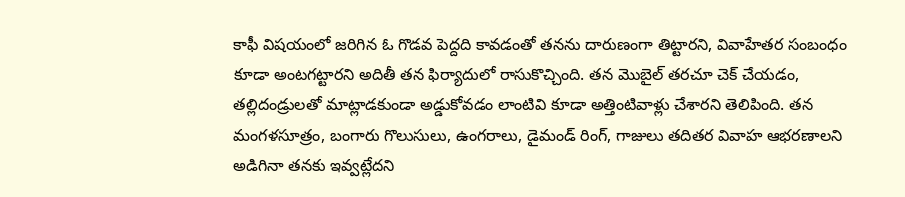కాఫీ విషయంలో జరిగిన ఓ గొడవ పెద్దది కావడంతో తనను దారుణంగా తిట్టారని, వివాహేతర సంబంధం కూడా అంటగట్టారని అదితీ తన ఫిర్యాదులో రాసుకొచ్చింది. తన మొబైల్ తరచూ చెక్ చేయడం, తల్లిదండ్రులతో మాట్లాడకుండా అడ్డుకోవడం లాంటివి కూడా అత్తింటివాళ్లు చేశారని తెలిపింది. తన మంగళసూత్రం, బంగారు గొలుసులు, ఉంగరాలు, డైమండ్ రింగ్, గాజులు తదితర వివాహ ఆభరణాలని అడిగినా తనకు ఇవ్వట్లేదని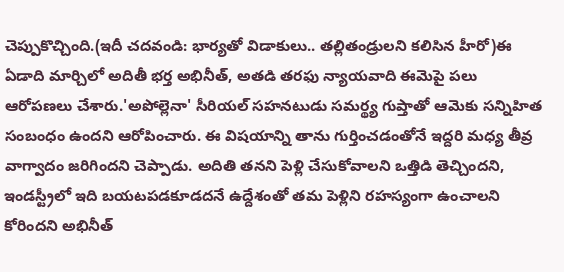చెప్పుకొచ్చింది.(ఇదీ చదవండి: భార్యతో విడాకులు.. తల్లితండ్రులని కలిసిన హీరో)ఈ ఏడాది మార్చిలో అదితీ భర్త అభినీత్, అతడి తరఫు న్యాయవాది ఈమెపై పలు ఆరోపణలు చేశారు.'అపోల్లెనా' సీరియల్ సహనటుడు సమర్థ్య గుప్తాతో ఆమెకు సన్నిహిత సంబంధం ఉందని ఆరోపించారు. ఈ విషయాన్ని తాను గుర్తించడంతోనే ఇద్దరి మధ్య తీవ్ర వాగ్వాదం జరిగిందని చెప్పాడు. అదితి తనని పెళ్లి చేసుకోవాలని ఒత్తిడి తెచ్చిందని, ఇండస్ట్రీలో ఇది బయటపడకూడదనే ఉద్దేశంతో తమ పెళ్లిని రహస్యంగా ఉంచాలని కోరిందని అభినీత్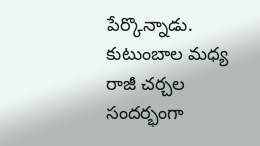పేర్కొన్నాడు. కుటుంబాల మధ్య రాజీ చర్చల సందర్భంగా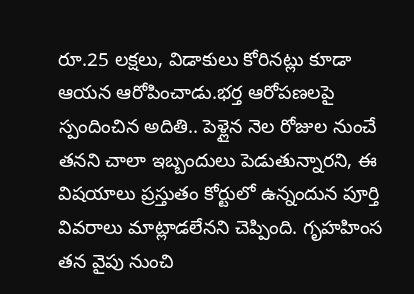రూ.25 లక్షలు, విడాకులు కోరినట్లు కూడా ఆయన ఆరోపించాడు.భర్త ఆరోపణలపై స్పందించిన అదితి.. పెళ్లైన నెల రోజుల నుంచే తనని చాలా ఇబ్బందులు పెడుతున్నారని, ఈ విషయాలు ప్రస్తుతం కోర్టులో ఉన్నందున పూర్తి వివరాలు మాట్లాడలేనని చెప్పింది. గృహహింస తన వైపు నుంచి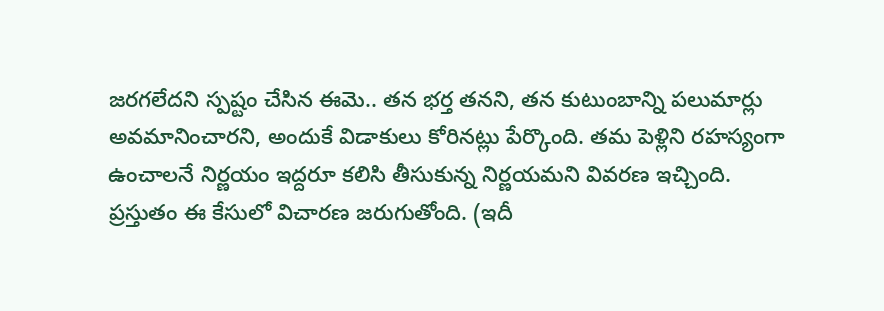జరగలేదని స్పష్టం చేసిన ఈమె.. తన భర్త తనని, తన కుటుంబాన్ని పలుమార్లు అవమానించారని, అందుకే విడాకులు కోరినట్లు పేర్కొంది. తమ పెళ్లిని రహస్యంగా ఉంచాలనే నిర్ణయం ఇద్దరూ కలిసి తీసుకున్న నిర్ణయమని వివరణ ఇచ్చింది. ప్రస్తుతం ఈ కేసులో విచారణ జరుగుతోంది. (ఇదీ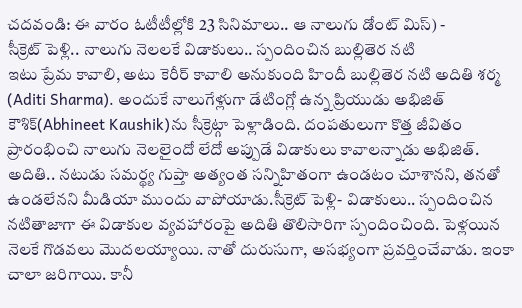చదవండి: ఈ వారం ఓటీటీల్లోకి 23 సినిమాలు.. ఆ నాలుగు డోంట్ మిస్) -
సీక్రెట్ పెళ్లి.. నాలుగు నెలలకే విడాకులు.. స్పందించిన బుల్లితెర నటి
ఇటు ప్రేమ కావాలి, అటు కెరీర్ కావాలి అనుకుంది హిందీ బుల్లితెర నటి అదితి శర్మ (Aditi Sharma). అందుకే నాలుగేళ్లుగా డేటింగ్లో ఉన్న ప్రియుడు అభిజిత్ కౌశిక్(Abhineet Kaushik)ను సీక్రెట్గా పెళ్లాడింది. దంపతులుగా కొత్త జీవితం ప్రారంభించి నాలుగు నెలలైందో లేదో అప్పుడే విడాకులు కావాలన్నాడు అభిజిత్. అదితి.. నటుడు సమర్థ్య గుప్తా అత్యంత సన్నిహితంగా ఉండటం చూశానని, తనతో ఉండలేనని మీడియా ముందు వాపోయాడు.సీక్రెట్ పెళ్లి- విడాకులు.. స్పందించిన నటితాజాగా ఈ విడాకుల వ్యవహారంపై అదితి తొలిసారిగా స్పందించింది. పెళ్లయిన నెలకే గొడవలు మొదలయ్యాయి. నాతో దురుసుగా, అసభ్యంగా ప్రవర్తించేవాడు. ఇంకా చాలా జరిగాయి. కానీ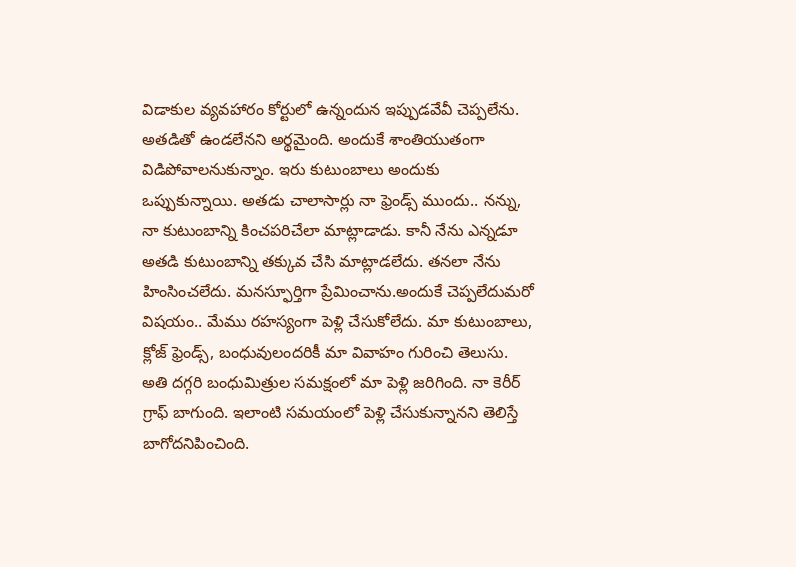విడాకుల వ్యవహారం కోర్టులో ఉన్నందున ఇప్పుడవేవీ చెప్పలేను. అతడితో ఉండలేనని అర్థమైంది. అందుకే శాంతియుతంగా విడిపోవాలనుకున్నాం. ఇరు కుటుంబాలు అందుకు ఒప్పుకున్నాయి. అతడు చాలాసార్లు నా ఫ్రెండ్స్ ముందు.. నన్ను, నా కుటుంబాన్ని కించపరిచేలా మాట్లాడాడు. కానీ నేను ఎన్నడూ అతడి కుటుంబాన్ని తక్కువ చేసి మాట్లాడలేదు. తనలా నేను హింసించలేదు. మనస్ఫూర్తిగా ప్రేమించాను.అందుకే చెప్పలేదుమరో విషయం.. మేము రహస్యంగా పెళ్లి చేసుకోలేదు. మా కుటుంబాలు, క్లోజ్ ఫ్రెండ్స్, బంధువులందరికీ మా వివాహం గురించి తెలుసు. అతి దగ్గరి బంధుమిత్రుల సమక్షంలో మా పెళ్లి జరిగింది. నా కెరీర్ గ్రాఫ్ బాగుంది. ఇలాంటి సమయంలో పెళ్లి చేసుకున్నానని తెలిస్తే బాగోదనిపించింది.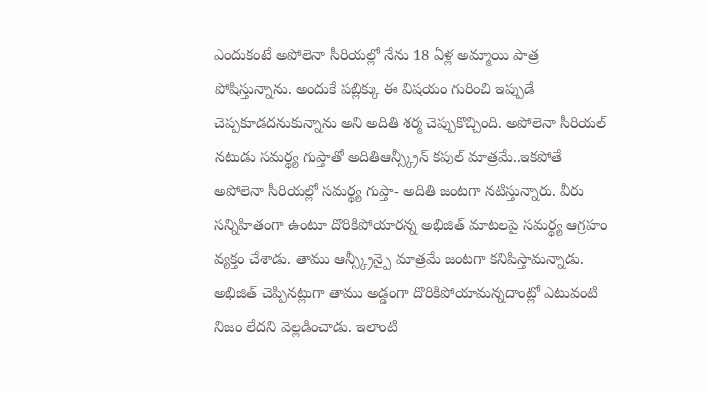ఎందుకంటే అపోలెనా సీరియల్లో నేను 18 ఏళ్ల అమ్మాయి పాత్ర పోషిస్తున్నాను. అందుకే పబ్లిక్కు ఈ విషయం గురించి ఇప్పుడే చెప్పకూడదనుకున్నాను అని అదితి శర్మ చెప్పుకొచ్చింది. అపోలెనా సీరియల్ నటుడు సమర్థ్య గుప్తాతో అదితిఆన్స్క్రీన్ కపుల్ మాత్రమే..ఇకపోతే అపోలెనా సీరియల్లో సమర్థ్య గుప్తా- అదితి జంటగా నటిస్తున్నారు. వీరు సన్నిహితంగా ఉంటూ దొరికిపోయారన్న అభిజిత్ మాటలపై సమర్థ్య ఆగ్రహం వ్యక్తం చేశాడు. తాము ఆన్స్క్రీన్పై మాత్రమే జంటగా కనిపిస్తామన్నాడు. అభిజిత్ చెప్పినట్లుగా తాము అడ్డంగా దొరికిపోయామన్నదాంట్లో ఎటువంటి నిజం లేదని వెల్లడించాడు. ఇలాంటి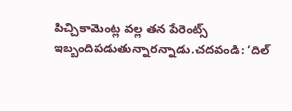పిచ్చికామెంట్ల వల్ల తన పేరెంట్స్ ఇబ్బందిపడుతున్నారన్నాడు.చదవండి: ‘దిల్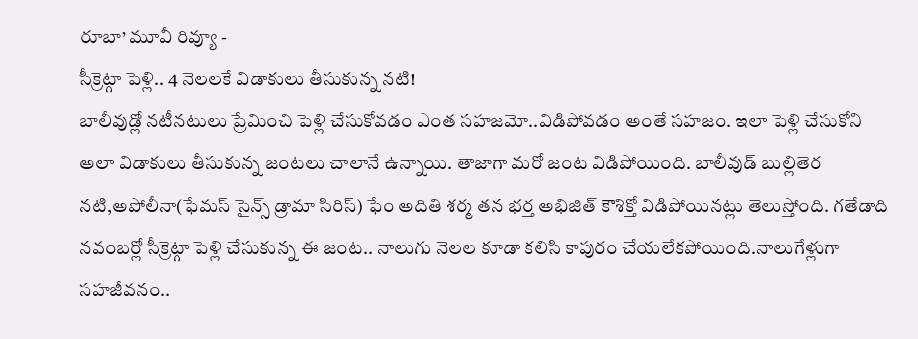రూబా’ మూవీ రివ్యూ -
సీక్రెట్గా పెళ్లి.. 4 నెలలకే విడాకులు తీసుకున్న నటి!
బాలీవుడ్లో నటీనటులు ప్రేమించి పెళ్లి చేసుకోవడం ఎంత సహజమో..విడిపోవడం అంతే సహజం. ఇలా పెళ్లి చేసుకోని అలా విడాకులు తీసుకున్న జంటలు చాలానే ఉన్నాయి. తాజాగా మరో జంట విడిపోయింది. బాలీవుడ్ బుల్లితెర నటి,అపోలీనా(ఫేమస్ సైన్స్ డ్రామా సిరిస్) ఫేం అదితి శర్మ తన భర్త అభిజిత్ కౌశిక్తో విడిపోయినట్లు తెలుస్తోంది. గతేడాది నవంబర్లో సీక్రెట్గా పెళ్లి చేసుకున్న ఈ జంట.. నాలుగు నెలల కూడా కలిసి కాపురం చేయలేకపోయింది.నాలుగేళ్లుగా సహజీవనం..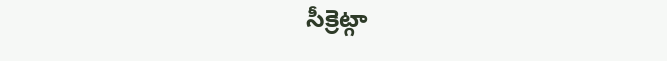సీక్రెట్గా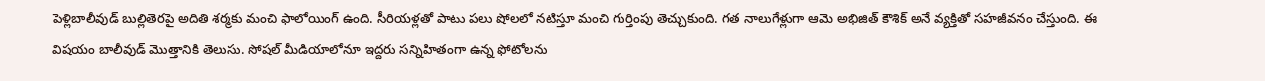పెళ్లిబాలీవుడ్ బుల్లితెరపై అదితి శర్మకు మంచి ఫాలోయింగ్ ఉంది. సీరియళ్లతో పాటు పలు షోలలో నటిస్తూ మంచి గుర్తింపు తెచ్చుకుంది. గత నాలుగేళ్లుగా ఆమె అభిజిత్ కౌశిక్ అనే వ్యక్తితో సహజీవనం చేస్తుంది. ఈ విషయం బాలీవుడ్ మొత్తానికి తెలుసు. సోషల్ మీడియాలోనూ ఇద్దరు సన్నిహితంగా ఉన్న ఫోటోలను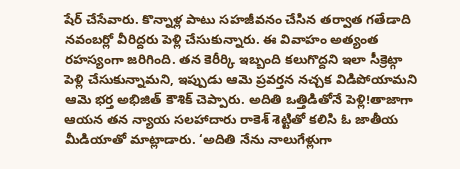షేర్ చేసేవారు. కొన్నాళ్ల పాటు సహజీవనం చేసిన తర్వాత గతేడాది నవంబర్లో వీరిద్దరు పెళ్లి చేసుకున్నారు. ఈ వివాహం అత్యంత రహస్యంగా జరిగింది. తన కెరీర్కి ఇబ్బంది కలుగొద్దని ఇలా సీక్రెట్గా పెళ్లి చేసుకున్నామని, ఇప్పుడు ఆమె ప్రవర్తన నచ్చక విడిపోయామని ఆమె భర్త అభిజిత్ కౌశిక్ చెప్పారు. అదితి ఒత్తిడితోనే పెళ్లి!తాజాగా ఆయన తన న్యాయ సలహాదారు రాకెశ్ శెట్టితో కలిసి ఓ జాతీయ మీడియాతో మాట్లాడారు. ‘అదితి నేను నాలుగేళ్లుగా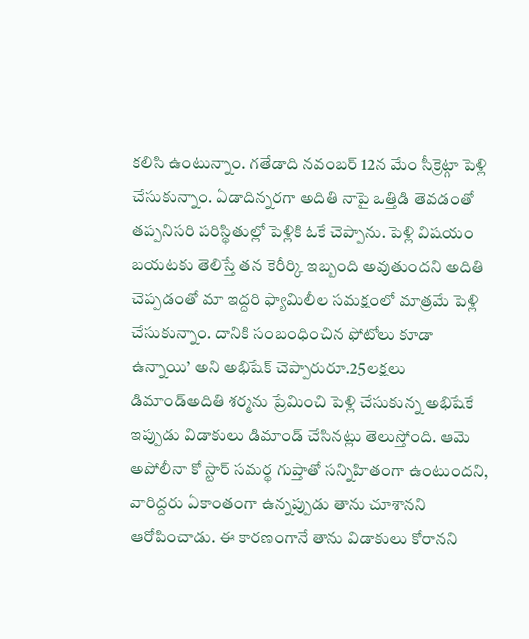కలిసి ఉంటున్నాం. గతేడాది నవంబర్ 12న మేం సీక్రెట్గా పెళ్లి చేసుకున్నాం. ఏడాదిన్నరగా అదితి నాపై ఒత్తిడి తెవడంతో తప్పనిసరి పరిస్థితుల్లో పెళ్లికి ఓకే చెప్పాను. పెళ్లి విషయం బయటకు తెలిస్తే తన కెరీర్కి ఇబ్బంది అవుతుందని అదితి చెప్పడంతో మా ఇద్దరి ఫ్యామిలీల సమక్షంలో మాత్రమే పెళ్లి చేసుకున్నాం. దానికి సంబంధించిన ఫోటోలు కూడా ఉన్నాయి’ అని అభిషేక్ చెప్పారురూ.25లక్షలు డిమాండ్అదితి శర్మను ప్రేమించి పెళ్లి చేసుకున్న అభిషేకే ఇప్పుడు విడాకులు డిమాండ్ చేసినట్లు తెలుస్తోంది. ఆమె అపోలీనా కో స్టార్ సమర్థ గుప్తాతో సన్నిహితంగా ఉంటుందని, వారిద్దరు ఏకాంతంగా ఉన్నప్పుడు తాను చూశానని ఆరోపించాడు. ఈ కారణంగానే తాను విడాకులు కోరానని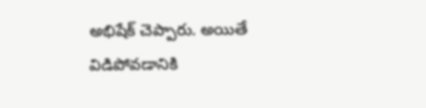అభిషేక్ చెప్పారు. అయితే విడిపోవడానికి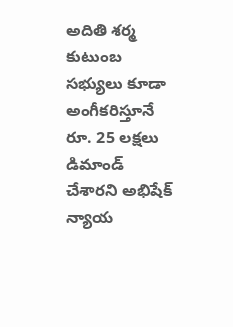అదితి శర్మ కుటుంబ సభ్యులు కూడా అంగీకరిస్తూనే రూ. 25 లక్షలు డిమాండ్ చేశారని అభిషేక్ న్యాయ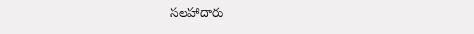సలహాదారు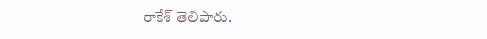రాకేశ్ తెలిపారు.